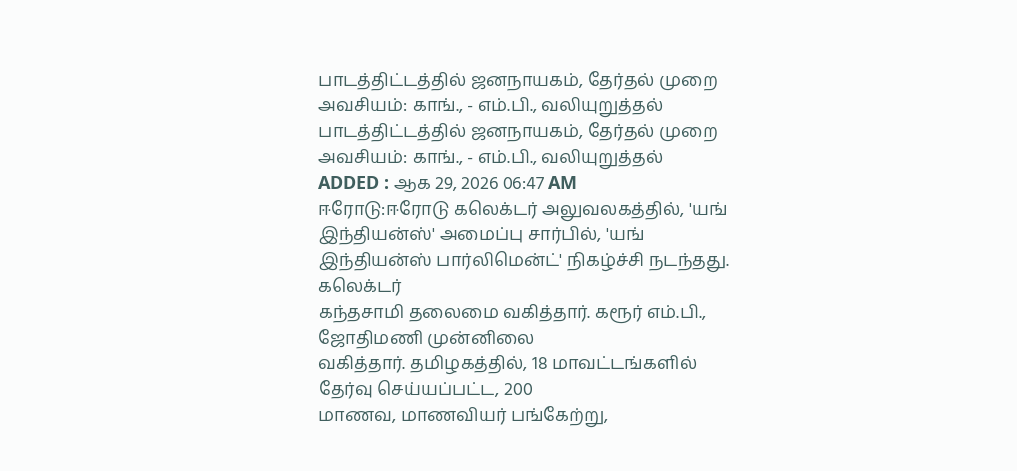பாடத்திட்டத்தில் ஜனநாயகம், தேர்தல் முறை அவசியம்: காங்., - எம்.பி., வலியுறுத்தல்
பாடத்திட்டத்தில் ஜனநாயகம், தேர்தல் முறை அவசியம்: காங்., - எம்.பி., வலியுறுத்தல்
ADDED : ஆக 29, 2026 06:47 AM
ஈரோடு:ஈரோடு கலெக்டர் அலுவலகத்தில், 'யங் இந்தியன்ஸ்' அமைப்பு சார்பில், 'யங் இந்தியன்ஸ் பார்லிமென்ட்' நிகழ்ச்சி நடந்தது.
கலெக்டர்
கந்தசாமி தலைமை வகித்தார். கரூர் எம்.பி., ஜோதிமணி முன்னிலை
வகித்தார். தமிழகத்தில், 18 மாவட்டங்களில் தேர்வு செய்யப்பட்ட, 200
மாணவ, மாணவியர் பங்கேற்று,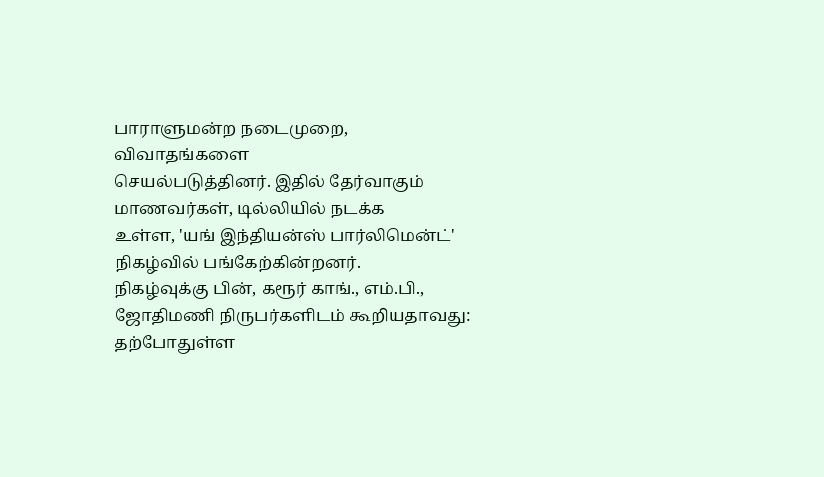பாராளுமன்ற நடைமுறை, விவாதங்களை
செயல்படுத்தினர். இதில் தேர்வாகும் மாணவர்கள், டில்லியில் நடக்க
உள்ள, 'யங் இந்தியன்ஸ் பார்லிமென்ட்' நிகழ்வில் பங்கேற்கின்றனர்.
நிகழ்வுக்கு பின், கரூர் காங்., எம்.பி., ஜோதிமணி நிருபர்களிடம் கூறியதாவது:
தற்போதுள்ள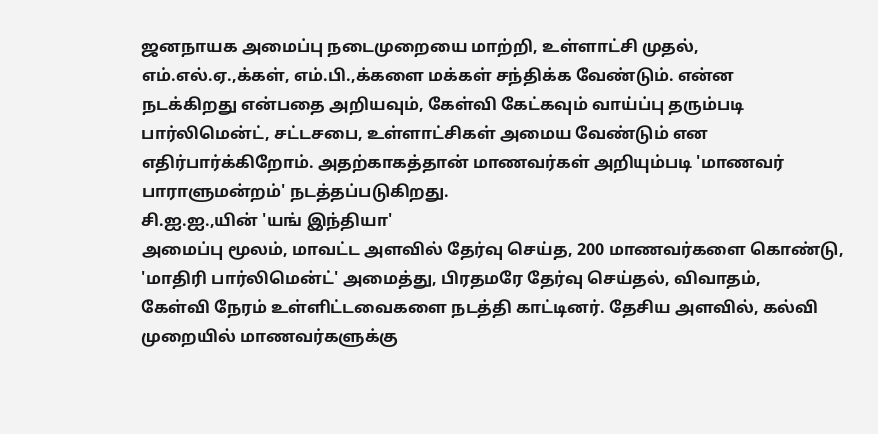ஜனநாயக அமைப்பு நடைமுறையை மாற்றி, உள்ளாட்சி முதல்,
எம்.எல்.ஏ.,க்கள், எம்.பி.,க்களை மக்கள் சந்திக்க வேண்டும். என்ன
நடக்கிறது என்பதை அறியவும், கேள்வி கேட்கவும் வாய்ப்பு தரும்படி
பார்லிமென்ட், சட்டசபை, உள்ளாட்சிகள் அமைய வேண்டும் என
எதிர்பார்க்கிறோம். அதற்காகத்தான் மாணவர்கள் அறியும்படி 'மாணவர்
பாராளுமன்றம்' நடத்தப்படுகிறது.
சி.ஐ.ஐ.,யின் 'யங் இந்தியா'
அமைப்பு மூலம், மாவட்ட அளவில் தேர்வு செய்த, 200 மாணவர்களை கொண்டு,
'மாதிரி பார்லிமென்ட்' அமைத்து, பிரதமரே தேர்வு செய்தல், விவாதம்,
கேள்வி நேரம் உள்ளிட்டவைகளை நடத்தி காட்டினர். தேசிய அளவில், கல்வி
முறையில் மாணவர்களுக்கு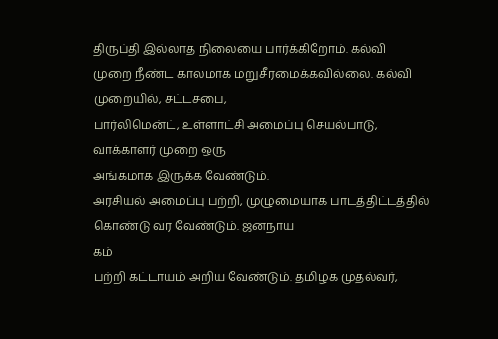திருப்தி இல்லாத நிலையை பார்க்கிறோம். கல்வி
முறை நீண்ட காலமாக மறுசீரமைக்கவில்லை. கல்வி முறையில், சட்டசபை,
பார்லிமென்ட், உள்ளாட்சி அமைப்பு செயல்பாடு, வாக்காளர் முறை ஒரு
அங்கமாக இருக்க வேண்டும்.
அரசியல் அமைப்பு பற்றி, முழுமையாக பாடத்திட்டத்தில் கொண்டு வர வேண்டும். ஜனநாய
கம்
பற்றி கட்டாயம் அறிய வேண்டும். தமிழக முதல்வர்,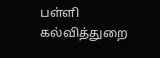பள்ளி கல்வித்துறை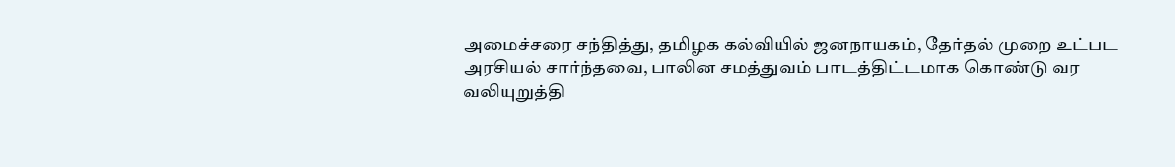அமைச்சரை சந்தித்து, தமிழக கல்வியில் ஜனநாயகம், தேர்தல் முறை உட்பட
அரசியல் சார்ந்தவை, பாலின சமத்துவம் பாடத்திட்டமாக கொண்டு வர
வலியுறுத்தி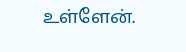உள்ளேன்.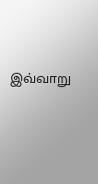இவ்வாறு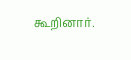கூறினார்.